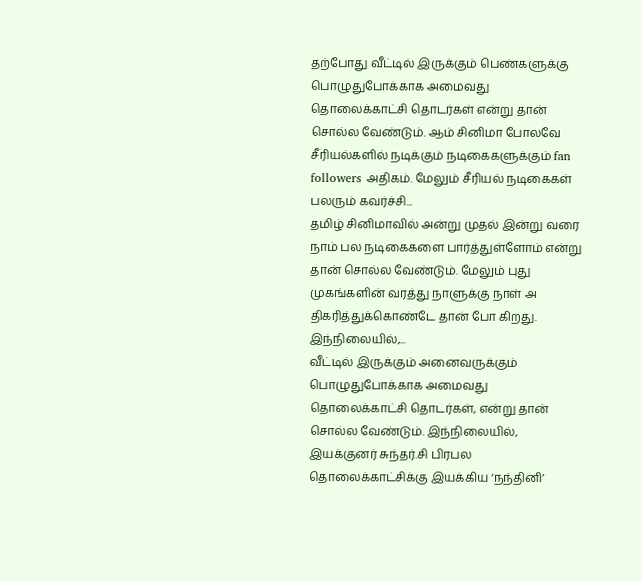தற்போது வீட்டில் இருக்கும் பெண்களுக்கு பொழுதுபோக்காக அமைவது தொலைக்காட்சி தொடர்கள் என்று தான் சொல்ல வேண்டும். ஆம் சினிமா போலவே சீரியல்களில் நடிக்கும் நடிகைகளுக்கும் fan followers அதிகம். மேலும் சீரியல் நடிகைகள் பலரும் கவர்ச்சி...
தமிழ் சினிமாவில் அன்று முதல் இன்று வரை நாம் பல நடிகைகளை பார்த்துள்ளோம் என்று தான் சொல்ல வேண்டும். மேலும் புது முகங்களின் வரத்து நாளுக்கு நாள் அ திகரித்துக்கொண்டே தான் போ கிறது. இந்நிலையில்,...
வீட்டில் இருக்கும் அனைவருக்கும் பொழுதுபோக்காக அமைவது தொலைக்காட்சி தொடர்கள், என்று தான் சொல்ல வேண்டும். இந்நிலையில், இயக்குனர் சுந்தர்.சி பிரபல தொலைக்காட்சிக்கு இயக்கிய ‘நந்தினி’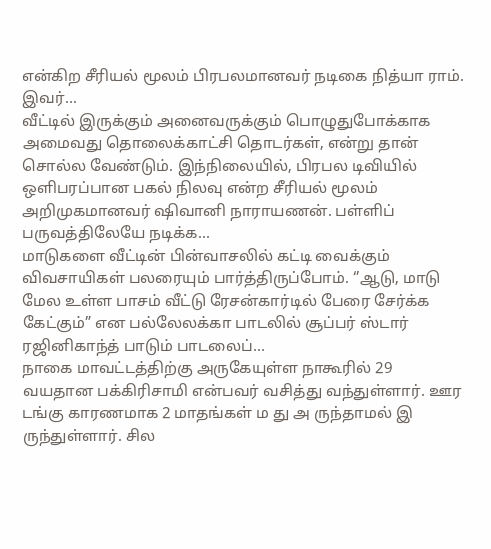என்கிற சீரியல் மூலம் பிரபலமானவர் நடிகை நித்யா ராம். இவர்...
வீட்டில் இருக்கும் அனைவருக்கும் பொழுதுபோக்காக அமைவது தொலைக்காட்சி தொடர்கள், என்று தான் சொல்ல வேண்டும். இந்நிலையில், பிரபல டிவியில் ஒளிபரப்பான பகல் நிலவு என்ற சீரியல் மூலம் அறிமுகமானவர் ஷிவானி நாராயணன். பள்ளிப் பருவத்திலேயே நடிக்க...
மாடுகளை வீட்டின் பின்வாசலில் கட்டி வைக்கும் விவசாயிகள் பலரையும் பார்த்திருப்போம். ‘’ஆடு, மாடு மேல உள்ள பாசம் வீட்டு ரேசன்கார்டில் பேரை சேர்க்க கேட்கும்” என பல்லேலக்கா பாடலில் சூப்பர் ஸ்டார் ரஜினிகாந்த் பாடும் பாடலைப்...
நாகை மாவட்டத்திற்கு அருகேயுள்ள நாகூரில் 29 வயதான பக்கிரிசாமி என்பவர் வசித்து வந்துள்ளார். ஊர டங்கு காரணமாக 2 மாதங்கள் ம து அ ருந்தாமல் இ ருந்துள்ளார். சில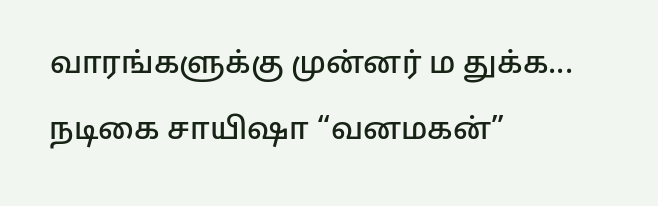வாரங்களுக்கு முன்னர் ம துக்க...
நடிகை சாயிஷா “வனமகன்”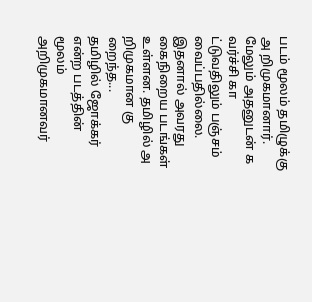படம் மூலம் தமிழுக்கு அ றிமுகமானார். மேலும் அதனுடன் க வர்ச்சி கா ட்டுவதிலும் பஞ்சம் வைப்பதில்லை. இதனால் அவரது கைநிறைய படங்கள் உள்ளன. தமிழில் அ றிமுகமான கு றைந்த...
தமிழில் ஜோக்கர் என்ற படத்தின் மூலம் அறிமுகமானவர்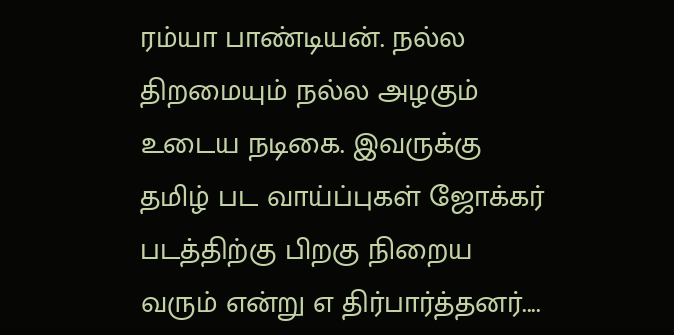ரம்யா பாண்டியன். நல்ல திறமையும் நல்ல அழகும் உடைய நடிகை. இவருக்கு தமிழ் பட வாய்ப்புகள் ஜோக்கர் படத்திற்கு பிறகு நிறைய வரும் என்று எ திர்பார்த்தனர்....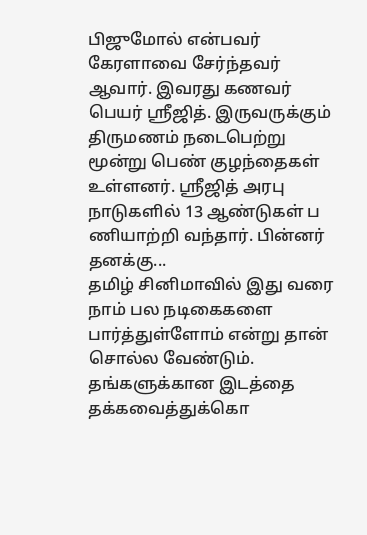பிஜுமோல் என்பவர் கேரளாவை சேர்ந்தவர் ஆவார். இவரது கணவர் பெயர் ஸ்ரீஜித். இருவருக்கும் திருமணம் நடைபெற்று மூன்று பெண் குழந்தைகள் உள்ளனர். ஸ்ரீஜித் அரபு நாடுகளில் 13 ஆண்டுகள் ப ணியாற்றி வந்தார். பின்னர் தனக்கு...
தமிழ் சினிமாவில் இது வரை நாம் பல நடிகைகளை பார்த்துள்ளோம் என்று தான் சொல்ல வேண்டும். தங்களுக்கான இடத்தை தக்கவைத்துக்கொ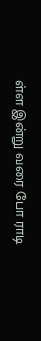ள்ள இன்று வரை போ ராடி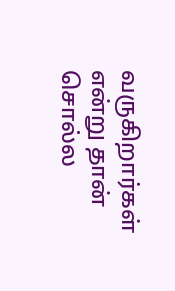வருகிறார்கள் என்று தான் சொல்ல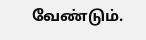வேண்டும்.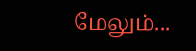மேலும்...